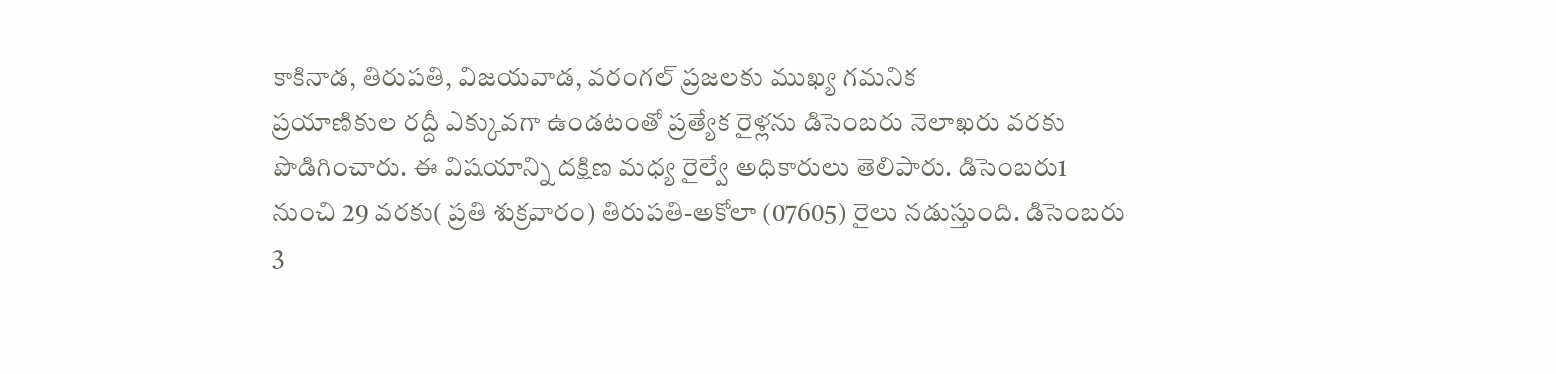కాకినాడ, తిరుపతి, విజయవాడ, వరంగల్ ప్రజలకు ముఖ్య గమనిక
ప్రయాణికుల రద్దీ ఎక్కువగా ఉండటంతో ప్రత్యేక రైళ్లను డిసెంబరు నెలాఖరు వరకు పొడిగించారు. ఈ విషయాన్ని దక్షిణ మధ్య రైల్వే అధికారులు తెలిపారు. డిసెంబరు1 నుంచి 29 వరకు( ప్రతి శుక్రవారం) తిరుపతి-అకోలా (07605) రైలు నడుస్తుంది. డిసెంబరు 3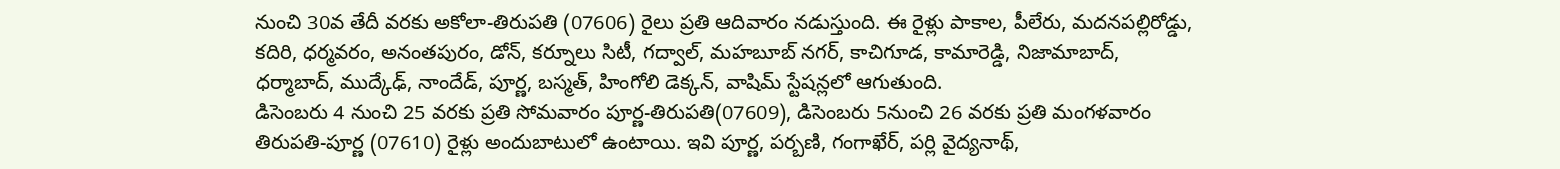నుంచి 30వ తేదీ వరకు అకోలా-తిరుపతి (07606) రైలు ప్రతి ఆదివారం నడుస్తుంది. ఈ రైళ్లు పాకాల, పీలేరు, మదనపల్లిరోడ్డు, కదిరి, ధర్మవరం, అనంతపురం, డోన్, కర్నూలు సిటీ, గద్వాల్, మహబూబ్ నగర్, కాచిగూడ, కామారెడ్డి, నిజామాబాద్, ధర్మాబాద్, ముద్కేఢ్, నాందేడ్, పూర్ణ, బస్మత్, హింగోలి డెక్కన్, వాషిమ్ స్టేషన్లలో ఆగుతుంది.
డిసెంబరు 4 నుంచి 25 వరకు ప్రతి సోమవారం పూర్ణ-తిరుపతి(07609), డిసెంబరు 5నుంచి 26 వరకు ప్రతి మంగళవారం తిరుపతి-పూర్ణ (07610) రైళ్లు అందుబాటులో ఉంటాయి. ఇవి పూర్ణ, పర్బణి, గంగాఖేర్, పర్లి వైద్యనాథ్,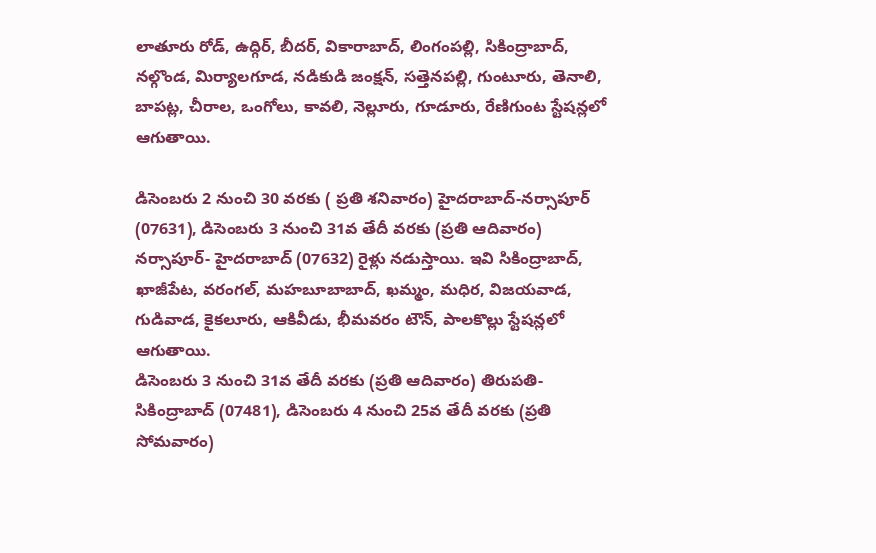లాతూరు రోడ్, ఉద్గిర్, బీదర్, వికారాబాద్, లింగంపల్లి, సికింద్రాబాద్, నల్గొండ, మిర్యాలగూడ, నడికుడి జంక్షన్, సత్తెనపల్లి, గుంటూరు, తెనాలి, బాపట్ల, చీరాల, ఒంగోలు, కావలి, నెల్లూరు, గూడూరు, రేణిగుంట స్టేషన్లలో ఆగుతాయి.

డిసెంబరు 2 నుంచి 30 వరకు ( ప్రతి శనివారం) హైదరాబాద్-నర్సాపూర్ (07631), డిసెంబరు 3 నుంచి 31వ తేదీ వరకు (ప్రతి ఆదివారం) నర్సాపూర్- హైదరాబాద్ (07632) రైళ్లు నడుస్తాయి. ఇవి సికింద్రాబాద్, ఖాజీపేట, వరంగల్, మహబూబాబాద్, ఖమ్మం, మధిర, విజయవాడ, గుడివాడ, కైకలూరు, ఆకివీడు, భీమవరం టౌన్, పాలకొల్లు స్టేషన్లలో ఆగుతాయి.
డిసెంబరు 3 నుంచి 31వ తేదీ వరకు (ప్రతి ఆదివారం) తిరుపతి-సికింద్రాబాద్ (07481), డిసెంబరు 4 నుంచి 25వ తేదీ వరకు (ప్రతి సోమవారం)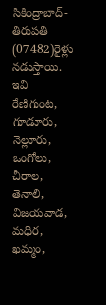సికింద్రాబాద్-తిరుపతి (07482)రైళ్లు నడుస్తాయి. ఇవి రేణిగుంట, గూడూరు, నెల్లూరు, ఒంగోలు, చీరాల, తెనాలి, విజయవాడ, మధిర, ఖమ్మం,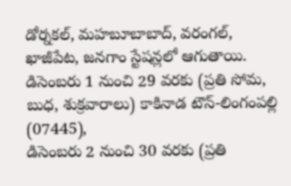డోర్నకల్, మహబూబాబాద్, వరంగల్, ఖాజీపేట, జనగాం స్టేషన్లలో ఆగుతాయి.
డిసెంబరు 1 నుంచి 29 వరకు (ప్రతి సోమ, బుధ, శుక్రవారాలు) కాకినాడ టౌన్-లింగంపల్లి (07445),
డిసెంబరు 2 నుంచి 30 వరకు (ప్రతి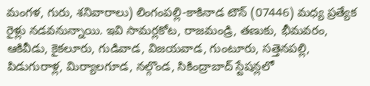మంగళ, గురు, శనివారాలు) లింగంపల్లి-కాకినాడ టౌన్ (07446) మధ్య ప్రత్యేక రైళ్లు నడవనున్నాయి. ఇవి సామర్లకోట, రాజమండ్రి, తణుకు, భీమవరం, ఆకివీడు, కైకలూరు, గుడివాడ, విజయవాడ, గుంటూరు, సత్తెనపల్లి, పిడుగురాళ్ల, మిర్యాలగూడ, నల్గొండ, సికింద్రాబాద్ స్టేషన్లలో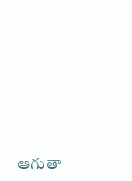ఆగుతా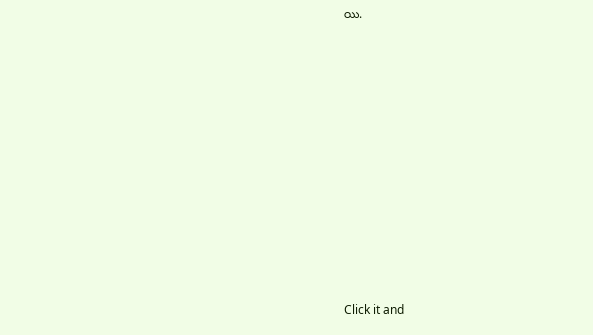యి.












Click it and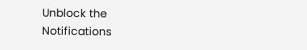Unblock the Notifications